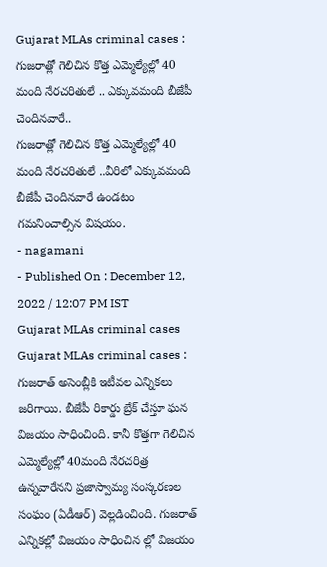Gujarat MLAs criminal cases : గుజరాత్లో గెలిచిన కొత్త ఎమ్మెల్యేల్లో 40 మంది నేరచరితులే .. ఎక్కువమంది బీజేపీ చెందినవారే..
గుజరాత్లో గెలిచిన కొత్త ఎమ్మెల్యేల్లో 40 మంది నేరచరితులే ..వీరిలో ఎక్కువమంది బీజేపీ చెందినవారే ఉండటం గమనించాల్సిన విషయం.
- nagamani
- Published On : December 12, 2022 / 12:07 PM IST
Gujarat MLAs criminal cases
Gujarat MLAs criminal cases : గుజరాత్ అసెంబ్లీకి ఇటీవల ఎన్నికలు జరిగాయి. బీజేపీ రికార్డు బ్రేక్ చేస్తూ ఘన విజయం సాధించింది. కానీ కొత్తగా గెలిచిన ఎమ్మెల్యేల్లో 40మంది నేరచరిత్ర ఉన్నవారేనని ప్రజాస్వామ్య సంస్కరణల సంఘం (ఏడీఆర్) వెల్లడించింది. గుజరాత్ ఎన్నికల్లో విజయం సాధించిన ల్లో విజయం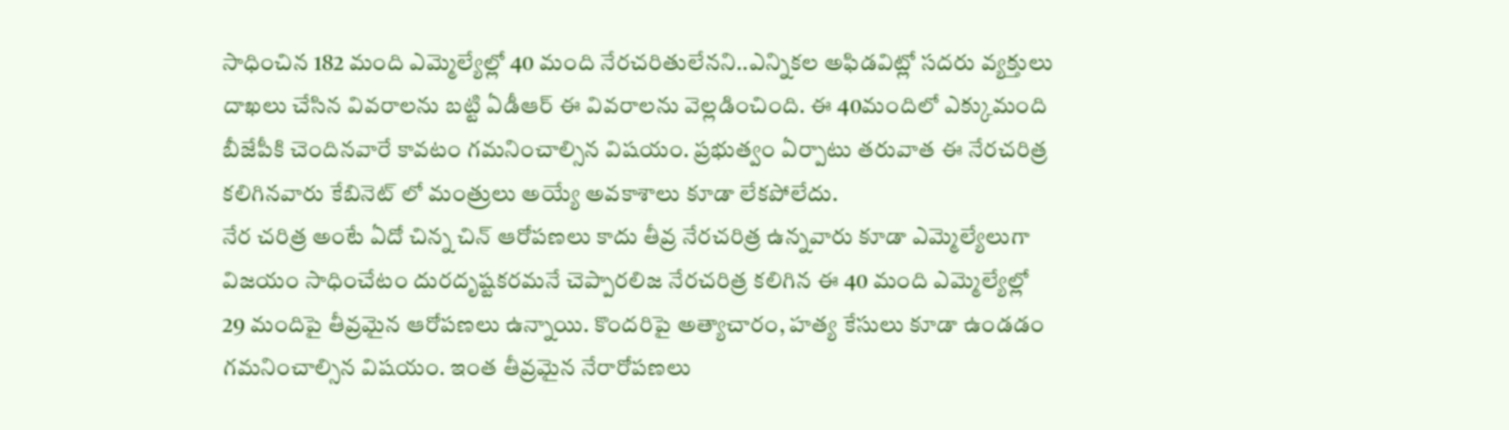సాధించిన 182 మంది ఎమ్మెల్యేల్లో 40 మంది నేరచరితులేనని..ఎన్నికల అఫిడవిట్లో సదరు వ్యక్తులు దాఖలు చేసిన వివరాలను బట్టి ఏడీఆర్ ఈ వివరాలను వెల్లడించింది. ఈ 40మందిలో ఎక్కుమంది బీజేపీకి చెందినవారే కావటం గమనించాల్సిన విషయం. ప్రభుత్వం ఏర్పాటు తరువాత ఈ నేరచరిత్ర కలిగినవారు కేబినెట్ లో మంత్రులు అయ్యే అవకాశాలు కూడా లేకపోలేదు.
నేర చరిత్ర అంటే ఏదో చిన్న చిన్ ఆరోపణలు కాదు తీవ్ర నేరచరిత్ర ఉన్నవారు కూడా ఎమ్మెల్యేలుగా విజయం సాధించేటం దురదృష్టకరమనే చెప్పారలిజ నేరచరిత్ర కలిగిన ఈ 40 మంది ఎమ్మెల్యేల్లో 29 మందిపై తీవ్రమైన ఆరోపణలు ఉన్నాయి. కొందరిపై అత్యాచారం, హత్య కేసులు కూడా ఉండడం గమనించాల్సిన విషయం. ఇంత తీవ్రమైన నేరారోపణలు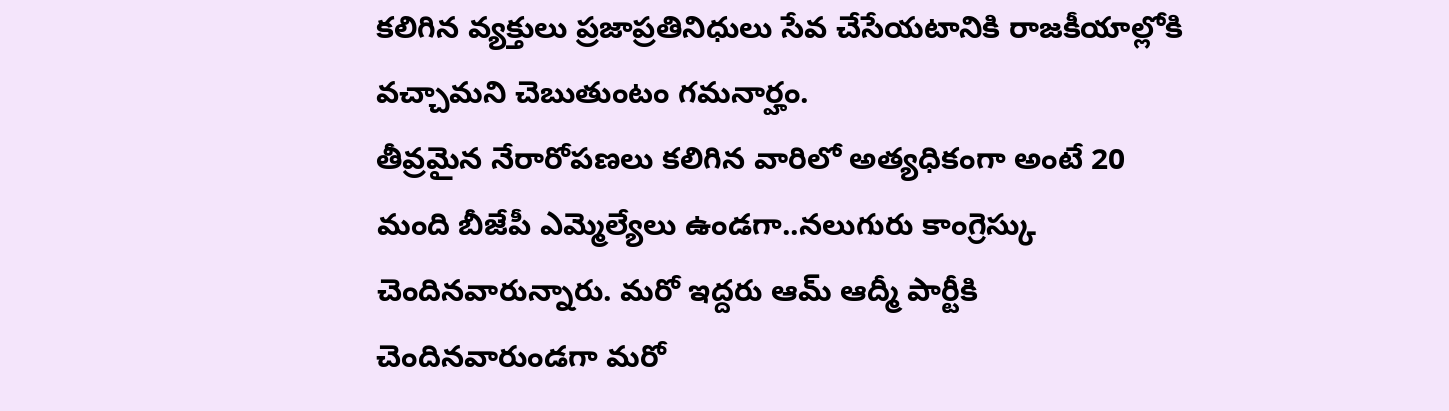కలిగిన వ్యక్తులు ప్రజాప్రతినిధులు సేవ చేసేయటానికి రాజకీయాల్లోకి వచ్చామని చెబుతుంటం గమనార్హం.
తీవ్రమైన నేరారోపణలు కలిగిన వారిలో అత్యధికంగా అంటే 20 మంది బీజేపీ ఎమ్మెల్యేలు ఉండగా..నలుగురు కాంగ్రెస్కు చెందినవారున్నారు. మరో ఇద్దరు ఆమ్ ఆద్మీ పార్టీకి చెందినవారుండగా మరో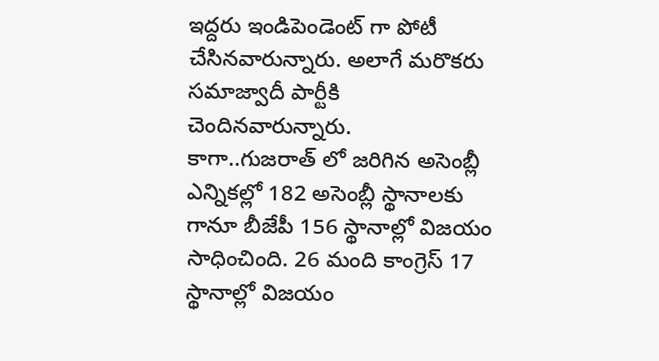ఇద్దరు ఇండిపెండెంట్ గా పోటీ చేసినవారున్నారు. అలాగే మరొకరు సమాజ్వాదీ పార్టీకి చెందినవారున్నారు.
కాగా..గుజరాత్ లో జరిగిన అసెంబ్లీ ఎన్నికల్లో 182 అసెంబ్లీ స్థానాలకు గానూ బీజేపీ 156 స్థానాల్లో విజయం సాధించింది. 26 మంది కాంగ్రెస్ 17 స్థానాల్లో విజయం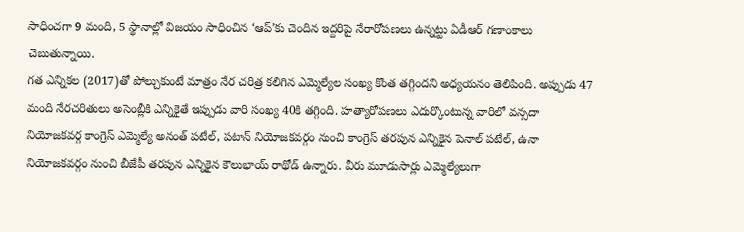సాధించగా 9 మంది, 5 స్థానాల్లో విజయం సాధించిన ‘ఆప్’కు చెందిన ఇద్దరిపై నేరారోపణలు ఉన్నట్టు ఏడీఆర్ గణాంకాలు చెబుతున్నాయి.
గత ఎన్నికల (2017)తో పోల్చుకుంటే మాత్రం నేర చరిత్ర కలిగిన ఎమ్మెల్యేల సంఖ్య కొంత తగ్గిందని అధ్యయనం తెలిపింది. అప్పుడు 47 మంది నేరచరితులు అసెంబ్లీకి ఎన్నికైతే ఇప్పుడు వారి సంఖ్య 40కి తగ్గింది. హత్యారోపణలు ఎదుర్కొంటున్న వారిలో వన్సదా నియోజకవర్గ కాంగ్రెస్ ఎమ్మెల్యే అనంత్ పటేల్, పటాన్ నియోజకవర్గం నుంచి కాంగ్రెస్ తరపున ఎన్నికైన పెనాల్ పటేల్, ఉనా నియోజకవర్గం నుంచి బీజేపీ తరపున ఎన్నికైన కౌలుభాయ్ రాథోడ్ ఉన్నారు. వీరు మూడుసార్లు ఎమ్మెల్యేలుగా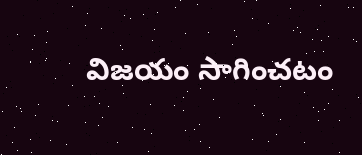విజయం సాగించటం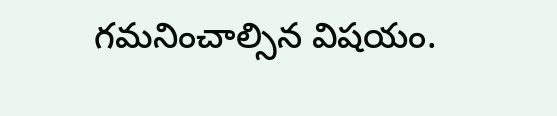గమనించాల్సిన విషయం.